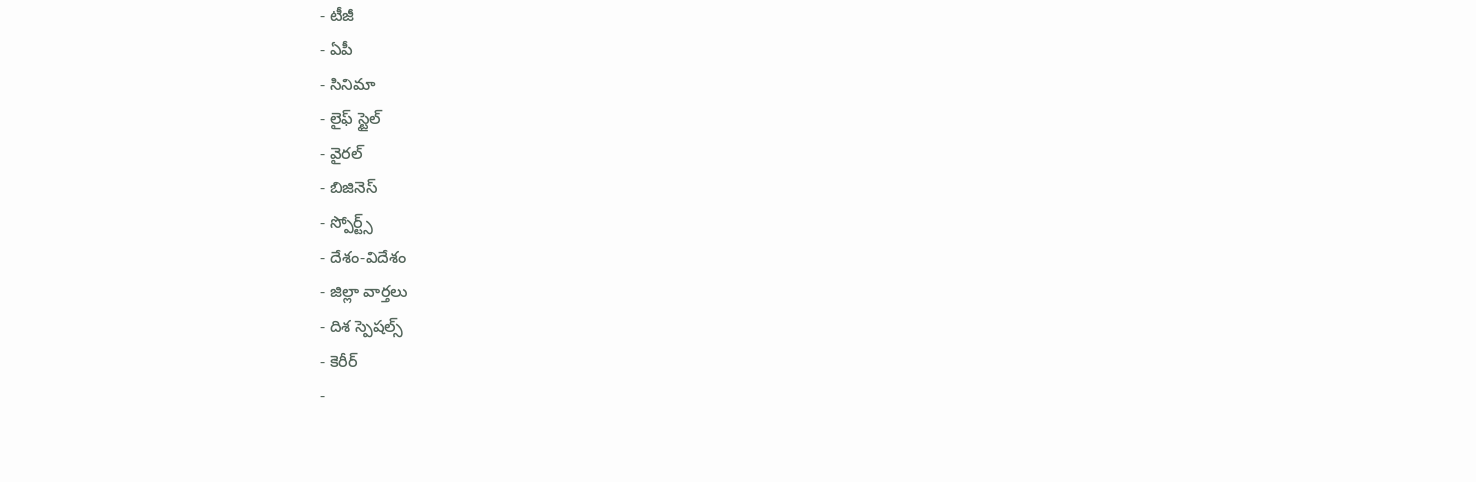- టీజీ
- ఏపీ
- సినిమా
- లైఫ్ స్టైల్
- వైరల్
- బిజినెస్
- స్పోర్ట్స్
- దేశం-విదేశం
- జిల్లా వార్తలు
- దిశ స్పెషల్స్
- కెరీర్
-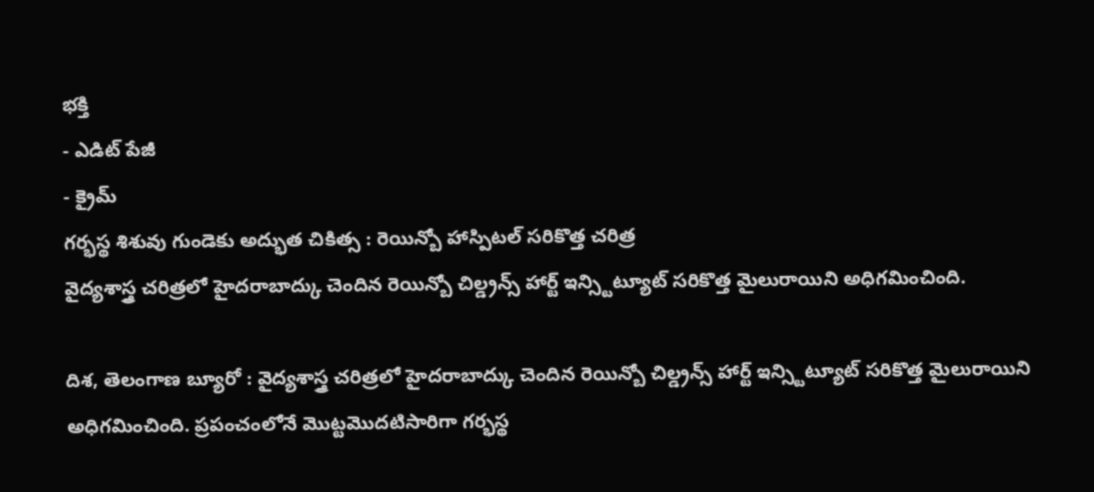భక్తి
- ఎడిట్ పేజీ
- క్రైమ్
గర్భస్థ శిశువు గుండెకు అద్భుత చికిత్స : రెయిన్బో హాస్పిటల్ సరికొత్త చరిత్ర
వైద్యశాస్త్ర చరిత్రలో హైదరాబాద్కు చెందిన రెయిన్బో చిల్డ్రన్స్ హార్ట్ ఇన్స్టిట్యూట్ సరికొత్త మైలురాయిని అధిగమించింది.

దిశ, తెలంగాణ బ్యూరో : వైద్యశాస్త్ర చరిత్రలో హైదరాబాద్కు చెందిన రెయిన్బో చిల్డ్రన్స్ హార్ట్ ఇన్స్టిట్యూట్ సరికొత్త మైలురాయిని అధిగమించింది. ప్రపంచంలోనే మొట్టమొదటిసారిగా గర్భస్థ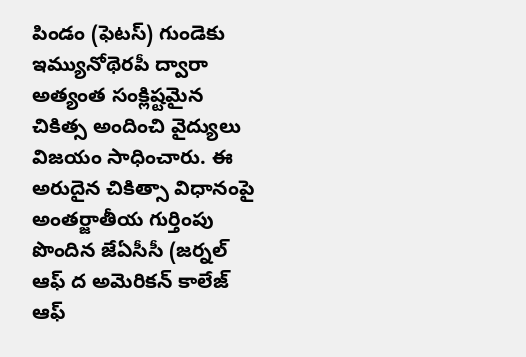పిండం (ఫెటస్) గుండెకు ఇమ్యునోథెరపీ ద్వారా అత్యంత సంక్లిష్టమైన చికిత్స అందించి వైద్యులు విజయం సాధించారు. ఈ అరుదైన చికిత్సా విధానంపై అంతర్జాతీయ గుర్తింపు పొందిన జేఏసీసీ (జర్నల్ ఆఫ్ ద అమెరికన్ కాలేజ్ ఆఫ్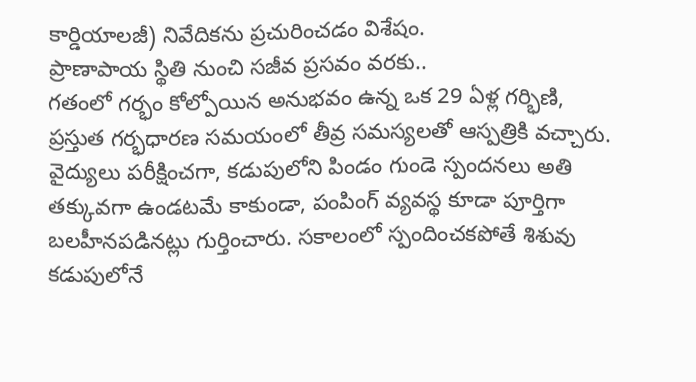కార్డియాలజీ) నివేదికను ప్రచురించడం విశేషం.
ప్రాణాపాయ స్థితి నుంచి సజీవ ప్రసవం వరకు..
గతంలో గర్భం కోల్పోయిన అనుభవం ఉన్న ఒక 29 ఏళ్ల గర్భిణి, ప్రస్తుత గర్భధారణ సమయంలో తీవ్ర సమస్యలతో ఆస్పత్రికి వచ్చారు. వైద్యులు పరీక్షించగా, కడుపులోని పిండం గుండె స్పందనలు అతి తక్కువగా ఉండటమే కాకుండా, పంపింగ్ వ్యవస్థ కూడా పూర్తిగా బలహీనపడినట్లు గుర్తించారు. సకాలంలో స్పందించకపోతే శిశువు కడుపులోనే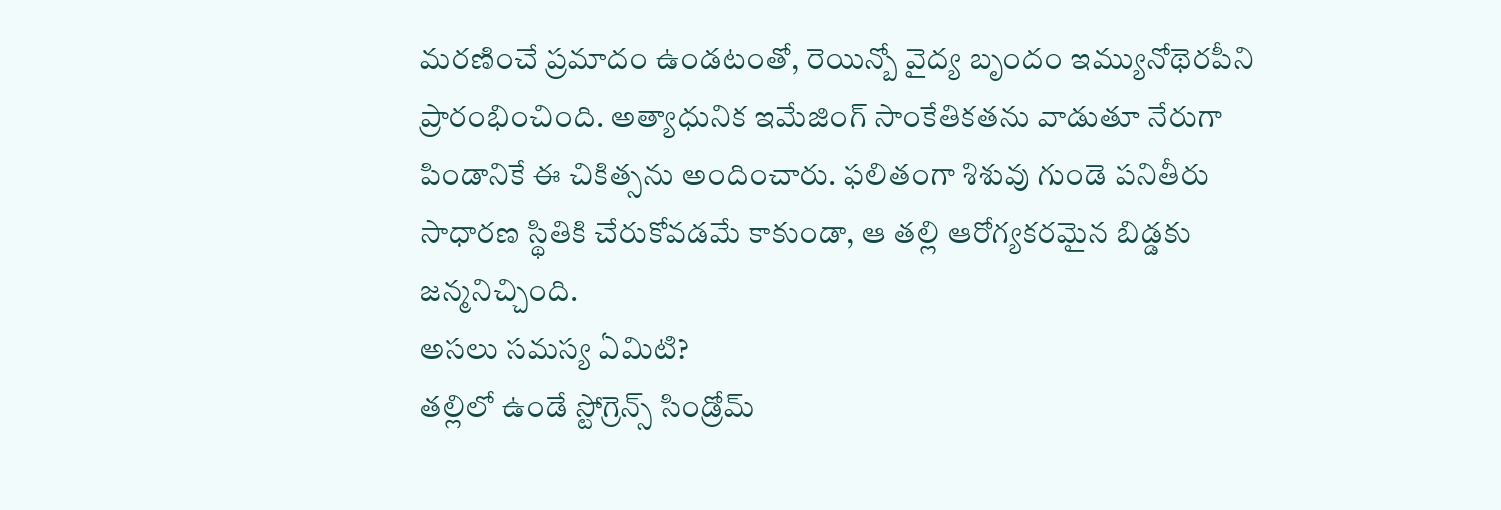మరణించే ప్రమాదం ఉండటంతో, రెయిన్బో వైద్య బృందం ఇమ్యునోథెరపీని ప్రారంభించింది. అత్యాధునిక ఇమేజింగ్ సాంకేతికతను వాడుతూ నేరుగా పిండానికే ఈ చికిత్సను అందించారు. ఫలితంగా శిశువు గుండె పనితీరు సాధారణ స్థితికి చేరుకోవడమే కాకుండా, ఆ తల్లి ఆరోగ్యకరమైన బిడ్డకు జన్మనిచ్చింది.
అసలు సమస్య ఏమిటి?
తల్లిలో ఉండే స్టోగ్రెన్స్ సిండ్రోమ్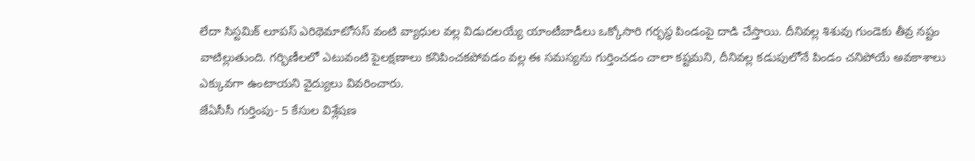లేదా సిస్టమిక్ లూపస్ ఎరిథెమాటోసస్ వంటి వ్యాధుల వల్ల విడుదలయ్యే యాంటీబాడీలు ఒక్కోసారి గర్భస్థ పిండంపై దాడి చేస్తాయి. దీనివల్ల శిశువు గుండెకు తీవ్ర నష్టం వాటిల్లుతుంది. గర్భిణీలలో ఎటువంటి పైలక్షణాలు కనిపించకపోవడం వల్ల ఈ సమస్యను గుర్తించడం చాలా కష్టమని, దీనివల్ల కడుపులోనే పిండం చనిపోయే అవకాశాలు ఎక్కువగా ఉంటాయని వైద్యులు వివరించారు.
జేఏసీసీ గుర్తింపు- 5 కేసుల విశ్లేషణ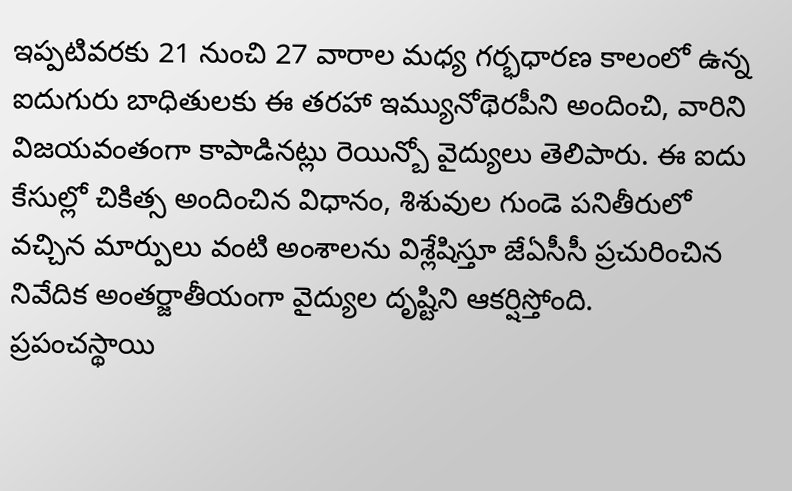ఇప్పటివరకు 21 నుంచి 27 వారాల మధ్య గర్భధారణ కాలంలో ఉన్న ఐదుగురు బాధితులకు ఈ తరహా ఇమ్యునోథెరపీని అందించి, వారిని విజయవంతంగా కాపాడినట్లు రెయిన్బో వైద్యులు తెలిపారు. ఈ ఐదు కేసుల్లో చికిత్స అందించిన విధానం, శిశువుల గుండె పనితీరులో వచ్చిన మార్పులు వంటి అంశాలను విశ్లేషిస్తూ జేఏసీసీ ప్రచురించిన నివేదిక అంతర్జాతీయంగా వైద్యుల దృష్టిని ఆకర్షిస్తోంది.
ప్రపంచస్థాయి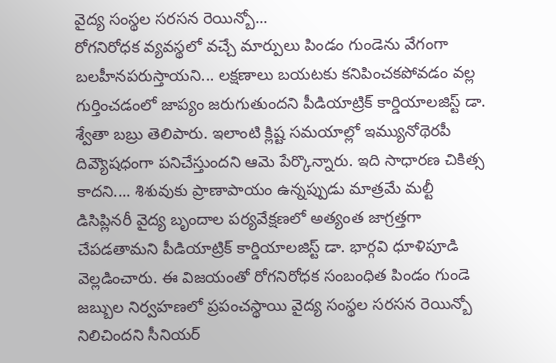వైద్య సంస్థల సరసన రెయిన్బో...
రోగనిరోధక వ్యవస్థలో వచ్చే మార్పులు పిండం గుండెను వేగంగా బలహీనపరుస్తాయని... లక్షణాలు బయటకు కనిపించకపోవడం వల్ల గుర్తించడంలో జాప్యం జరుగుతుందని పీడియాట్రిక్ కార్డియాలజిస్ట్ డా. శ్వేతా బబ్రు తెలిపారు. ఇలాంటి క్లిష్ట సమయాల్లో ఇమ్యునోథెరపీ దివ్యౌషధంగా పనిచేస్తుందని ఆమె పేర్కొన్నారు. ఇది సాధారణ చికిత్స కాదని.... శిశువుకు ప్రాణాపాయం ఉన్నప్పుడు మాత్రమే మల్టీ డిసిప్లినరీ వైద్య బృందాల పర్యవేక్షణలో అత్యంత జాగ్రత్తగా చేపడతామని పీడియాట్రిక్ కార్డియాలజిస్ట్ డా. భార్గవి ధూళిపూడి వెల్లడించారు. ఈ విజయంతో రోగనిరోధక సంబంధిత పిండం గుండె జబ్బుల నిర్వహణలో ప్రపంచస్థాయి వైద్య సంస్థల సరసన రెయిన్బో నిలిచిందని సీనియర్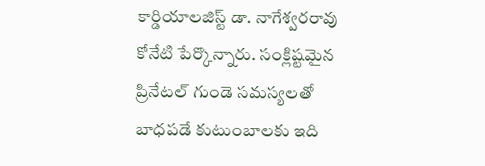కార్డియాలజిస్ట్ డా. నాగేశ్వరరావు కోనేటి పేర్కొన్నారు. సంక్లిష్టమైన ప్రినేటల్ గుండె సమస్యలతో బాధపడే కుటుంబాలకు ఇది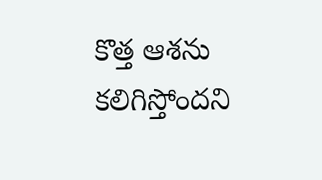కొత్త ఆశను కలిగిస్తోందని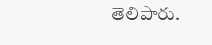తెలిపారు.